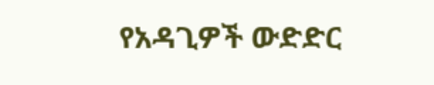የአዳጊዎች ውድድር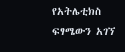የአትሌቲክስ ፍፃሜውን አገኘ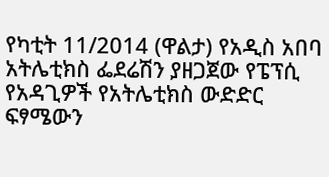የካቲት 11/2014 (ዋልታ) የአዲስ አበባ አትሌቲክስ ፌደሬሽን ያዘጋጀው የፔፕሲ የአዳጊዎች የአትሌቲክስ ውድድር ፍፃሜውን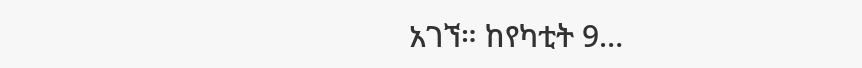አገኘ። ከየካቲት 9…